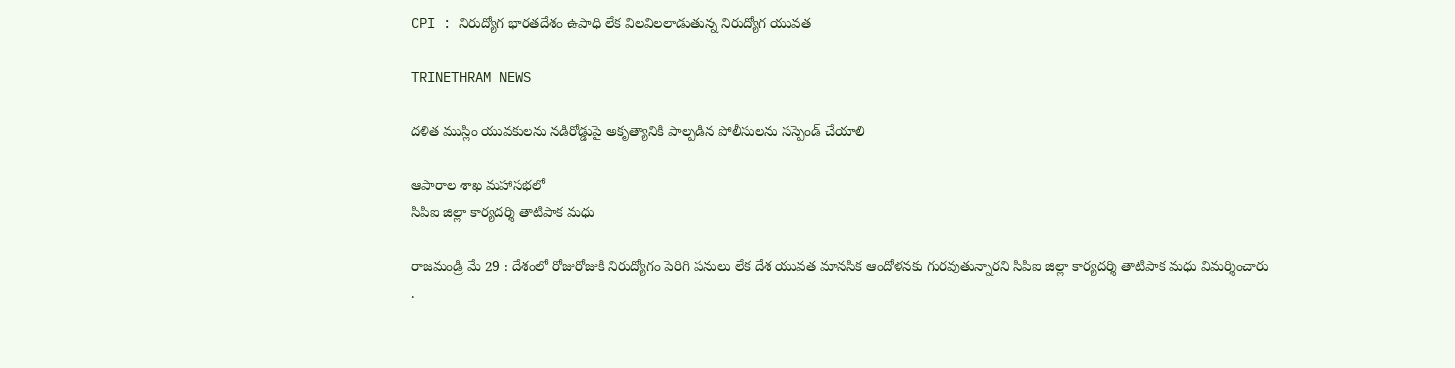CPI : నిరుద్యోగ భారతదేశం ఉపాధి లేక విలవిలలాడుతున్న నిరుద్యోగ యువత

TRINETHRAM NEWS

దళిత ముస్లిం యువకులను నడిరోడ్డుపై అకృత్యానికి పాల్పడిన పోలీసులను సస్పెండ్ చేయాలి

ఆపారాల శాఖ మహాసభలో
సిపిఐ జిల్లా కార్యదర్శి తాటిపాక మధు

రాజమండ్రి మే 29 : దేశంలో రోజురోజుకి నిరుద్యోగం పెరిగి పనులు లేక దేశ యువత మానసిక ఆందోళనకు గురవుతున్నారని సిపిఐ జిల్లా కార్యదర్శి తాటిపాక మధు విమర్శించారు .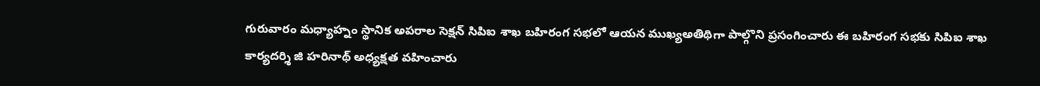గురువారం మధ్యాహ్నం స్థానిక అపరాల సెక్షన్ సిపిఐ శాఖ బహిరంగ సభలో ఆయన ముఖ్యఅతిథిగా పాల్గొని ప్రసంగించారు ఈ బహిరంగ సభకు సిపిఐ శాఖ కార్యదర్శి జి హరినాథ్ అధ్యక్షత వహించారు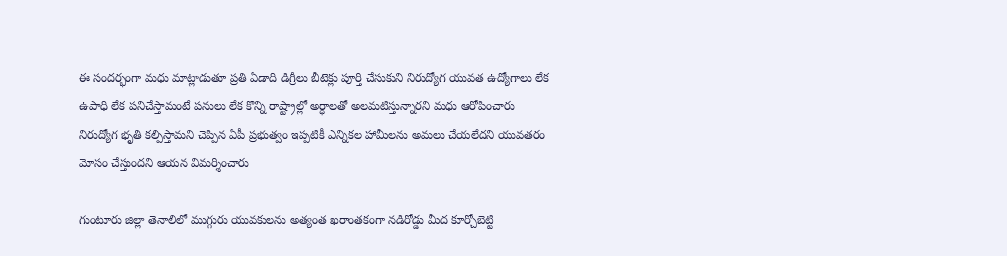ఈ సందర్భంగా మధు మాట్లాడుతూ ప్రతి ఏడాది డిగ్రీలు బీటెక్లు పూర్తి చేసుకుని నిరుద్యోగ యువత ఉద్యోగాలు లేక ఉపాధి లేక పనిచేస్తామంటే పనులు లేక కొన్ని రాష్ట్రాల్లో అర్ధాలతో అలమటిస్తున్నారని మధు ఆరోపించారు నిరుద్యోగ భృతి కల్పిస్తామని చెప్పిన ఏపీ ప్రభుత్వం ఇప్పటికీ ఎన్నికల హామీలను అమలు చేయలేదని యువతరం మోసం చేస్తుందని ఆయన విమర్శించారు

గుంటూరు జిల్లా తెనాలిలో ముగ్గురు యువకులను అత్యంత ఖరాంతకంగా నడిరోడ్డు మీద కూర్చోబెట్టి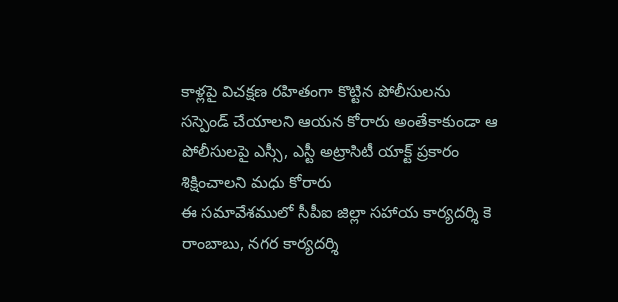కాళ్లపై విచక్షణ రహితంగా కొట్టిన పోలీసులను సస్పెండ్ చేయాలని ఆయన కోరారు అంతేకాకుండా ఆ పోలీసులపై ఎస్సీ, ఎస్టీ అట్రాసిటీ యాక్ట్ ప్రకారం శిక్షించాలని మధు కోరారు
ఈ సమావేశములో సీపీఐ జిల్లా సహాయ కార్యదర్శి కె రాంబాబు, నగర కార్యదర్శి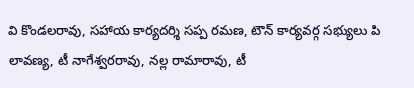వి కొండలరావు, సహాయ కార్యదర్శి సప్ప రమణ, టౌన్ కార్యవర్గ సభ్యులు పి లావణ్య, టీ నాగేశ్వరరావు, నల్ల రామారావు, టీ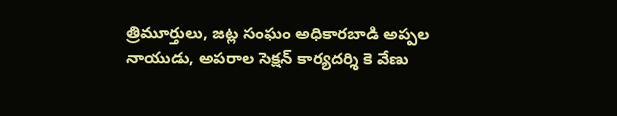త్రిమూర్తులు, జట్ల సంఘం అధికారబాడి అప్పల నాయుడు, అపరాల సెక్షన్ కార్యదర్శి కె వేణు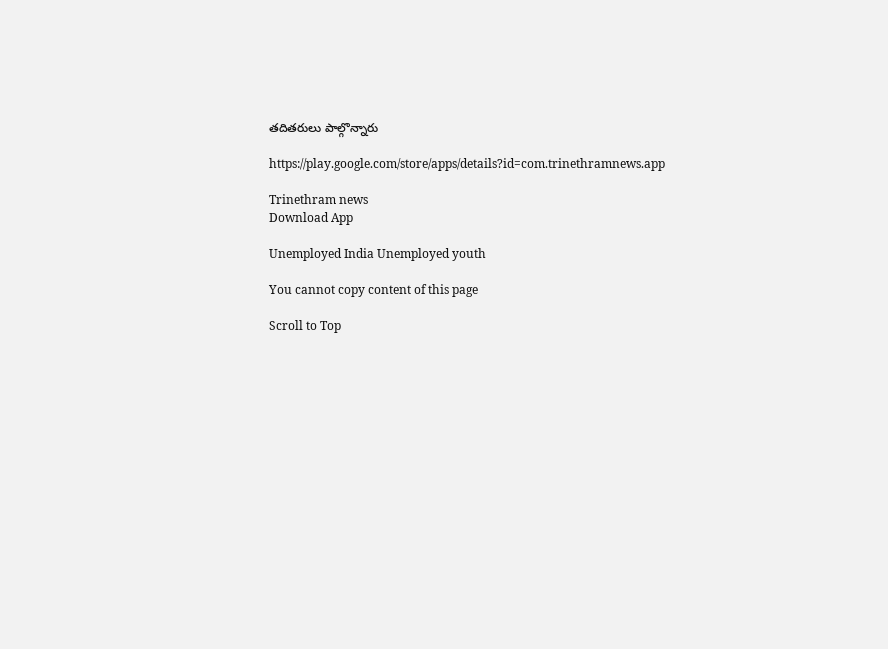తదితరులు పాల్గొన్నారు

https://play.google.com/store/apps/details?id=com.trinethramnews.app

Trinethram news
Download App

Unemployed India Unemployed youth

You cannot copy content of this page

Scroll to Top